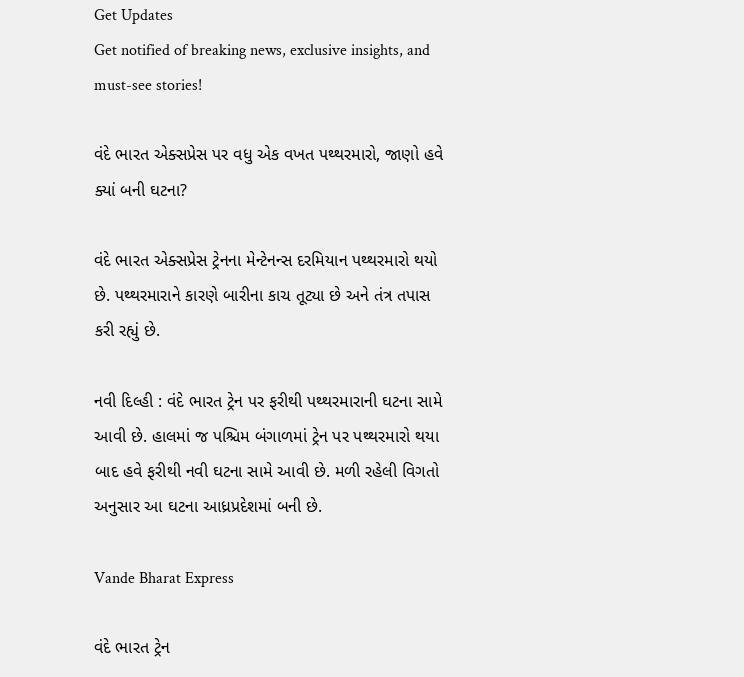Get Updates
Get notified of breaking news, exclusive insights, and must-see stories!

વંદે ભારત એક્સપ્રેસ પર વધુ એક વખત પથ્થરમારો, જાણો હવે ક્યાં બની ઘટના?

વંદે ભારત એક્સપ્રેસ ટ્રેનના મેન્ટેનન્સ દરમિયાન પથ્થરમારો થયો છે. પથ્થરમારાને કારણે બારીના કાચ તૂટ્યા છે અને તંત્ર તપાસ કરી રહ્યું છે.

નવી દિલ્હી : વંદે ભારત ટ્રેન પર ફરીથી પથ્થરમારાની ઘટના સામે આવી છે. હાલમાં જ પશ્ચિમ બંગાળમાં ટ્રેન પર પથ્થરમારો થયા બાદ હવે ફરીથી નવી ઘટના સામે આવી છે. મળી રહેલી વિગતો અનુસાર આ ઘટના આધ્રપ્રદેશમાં બની છે.

Vande Bharat Express

વંદે ભારત ટ્રેન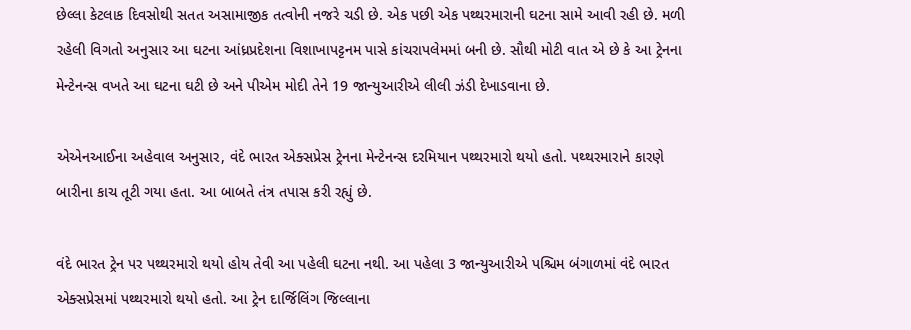છેલ્લા કેટલાક દિવસોથી સતત અસામાજીક તત્વોની નજરે ચડી છે. એક પછી એક પથ્થરમારાની ઘટના સામે આવી રહી છે. મળી રહેલી વિગતો અનુસાર આ ઘટના આંધ્રપ્રદેશના વિશાખાપટ્ટનમ પાસે કાંચરાપલેમમાં બની છે. સૌથી મોટી વાત એ છે કે આ ટ્રેનના મેન્ટેનન્સ વખતે આ ઘટના ઘટી છે અને પીએમ મોદી તેને 19 જાન્યુઆરીએ લીલી ઝંડી દેખાડવાના છે.

એએનઆઈના અહેવાલ અનુસાર, વંદે ભારત એક્સપ્રેસ ટ્રેનના મેન્ટેનન્સ દરમિયાન પથ્થરમારો થયો હતો. પથ્થરમારાને કારણે બારીના કાચ તૂટી ગયા હતા. આ બાબતે તંત્ર તપાસ કરી રહ્યું છે.

વંદે ભારત ટ્રેન પર પથ્થરમારો થયો હોય તેવી આ પહેલી ઘટના નથી. આ પહેલા 3 જાન્યુઆરીએ પશ્ચિમ બંગાળમાં વંદે ભારત એક્સપ્રેસમાં પથ્થરમારો થયો હતો. આ ટ્રેન દાર્જિલિંગ જિલ્લાના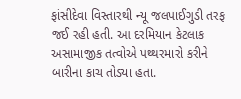ફાંસીદેવા વિસ્તારથી ન્યૂ જલપાઈગુડી તરફ જઈ રહી હતી. આ દરમિયાન કેટલાક અસામાજીક તત્વોએ પથ્થરમારો કરીને બારીના કાચ તોડ્યા હતા.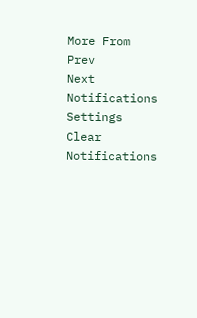More From
Prev
Next
Notifications
Settings
Clear Notifications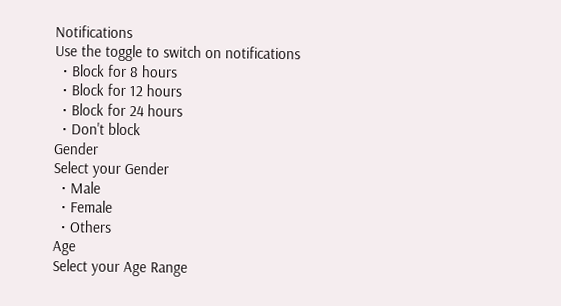Notifications
Use the toggle to switch on notifications
  • Block for 8 hours
  • Block for 12 hours
  • Block for 24 hours
  • Don't block
Gender
Select your Gender
  • Male
  • Female
  • Others
Age
Select your Age Range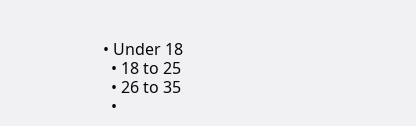• Under 18
  • 18 to 25
  • 26 to 35
  •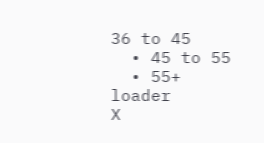36 to 45
  • 45 to 55
  • 55+
loader
X